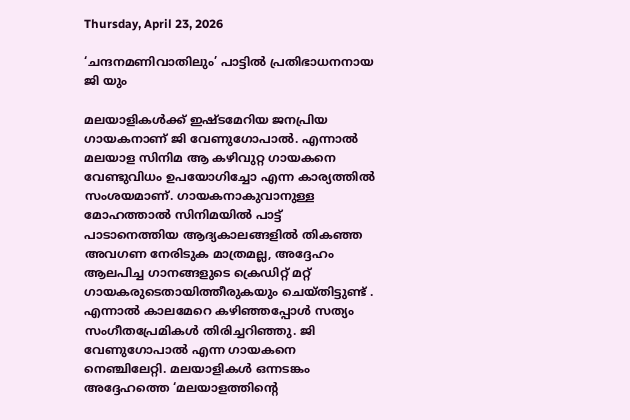Thursday, April 23, 2026

‘ചന്ദനമണിവാതിലും’ പാട്ടിൽ പ്രതിഭാധനനായ ജി യും

മലയാളികള്‍ക്ക് ഇഷ്ടമേറിയ ജനപ്രിയ ഗായകനാണ് ജി വേണുഗോപാല്‍. എന്നാല്‍ മലയാള സിനിമ ആ കഴിവുറ്റ ഗായകനെ വേണ്ടുവിധം ഉപയോഗിച്ചോ എന്ന കാര്യത്തില്‍ സംശയമാണ്. ഗായകനാകുവാനുള്ള മോഹത്താല്‍ സിനിമയില്‍ പാട്ട് പാടാനെത്തിയ ആദ്യകാലങ്ങളില്‍ തികഞ്ഞ അവഗണ നേരിടുക മാത്രമല്ല, അദ്ദേഹം ആലപിച്ച ഗാനങ്ങളുടെ ക്രെഡിറ്റ് മറ്റ് ഗായകരുടെതായിത്തീരുകയും ചെയ്തിട്ടുണ്ട് . എന്നാല്‍ കാലമേറെ കഴിഞ്ഞപ്പോള്‍ സത്യം സംഗീതപ്രേമികള്‍ തിരിച്ചറിഞ്ഞു. ജി വേണുഗോപാല്‍ എന്ന ഗായകനെ നെഞ്ചിലേറ്റി. മലയാളികള്‍ ഒന്നടങ്കം അദ്ദേഹത്തെ ‘മലയാളത്തിന്‍റെ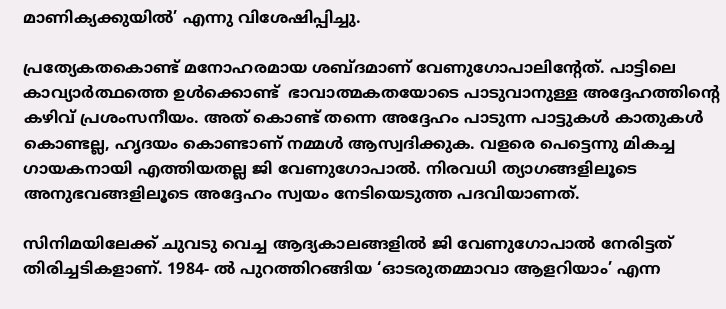മാണിക്യക്കുയില്‍’ എന്നു വിശേഷിപ്പിച്ചു.

പ്രത്യേകതകൊണ്ട് മനോഹരമായ ശബ്ദമാണ് വേണുഗോപാലിന്‍റേത്. പാട്ടിലെ കാവ്യാര്‍ത്ഥത്തെ ഉള്‍ക്കൊണ്ട്  ഭാവാത്മകതയോടെ പാടുവാനുള്ള അദ്ദേഹത്തിന്‍റെ കഴിവ് പ്രശംസനീയം. അത് കൊണ്ട് തന്നെ അദ്ദേഹം പാടുന്ന പാട്ടുകള്‍ കാതുകള്‍ കൊണ്ടല്ല, ഹൃദയം കൊണ്ടാണ് നമ്മള്‍ ആസ്വദിക്കുക. വളരെ പെട്ടെന്നു മികച്ച ഗായകനായി എത്തിയതല്ല ജി വേണുഗോപാല്‍. നിരവധി ത്യാഗങ്ങളിലൂടെ അനുഭവങ്ങളിലൂടെ അദ്ദേഹം സ്വയം നേടിയെടുത്ത പദവിയാണത്.

സിനിമയിലേക്ക് ചുവടു വെച്ച ആദ്യകാലങ്ങളില്‍ ജി വേണുഗോപാല്‍ നേരിട്ടത് തിരിച്ചടികളാണ്. 1984- ല്‍ പുറത്തിറങ്ങിയ ‘ഓടരുതമ്മാവാ ആളറിയാം’ എന്ന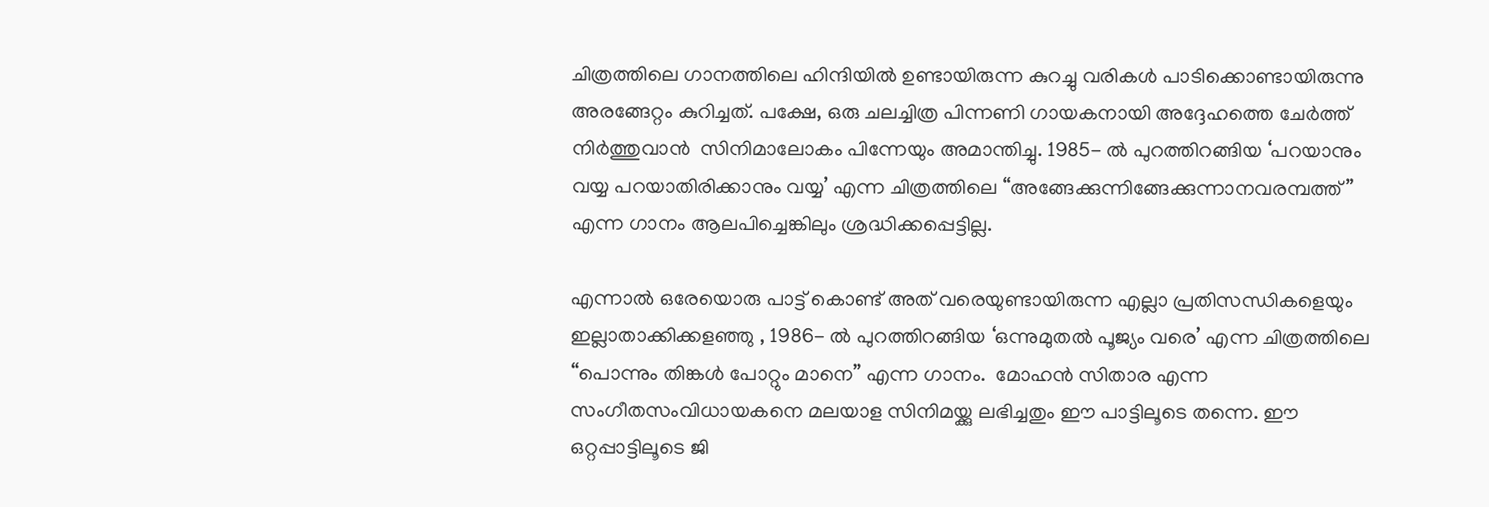ചിത്രത്തിലെ ഗാനത്തിലെ ഹിന്ദിയില്‍ ഉണ്ടായിരുന്ന കുറച്ചു വരികള്‍ പാടിക്കൊണ്ടായിരുന്നു അരങ്ങേറ്റം കുറിച്ചത്. പക്ഷേ, ഒരു ചലച്ചിത്ര പിന്നണി ഗായകനായി അദ്ദേഹത്തെ ചേര്‍ത്ത് നിര്‍ത്തുവാന്‍  സിനിമാലോകം പിന്നേയും അമാന്തിച്ചു. 1985- ൽ പുറത്തിറങ്ങിയ ‘പറയാനും വയ്യ പറയാതിരിക്കാനും വയ്യ’ എന്ന ചിത്രത്തിലെ “അങ്ങേക്കുന്നിങ്ങേക്കുന്നാനവരമ്പത്ത്” എന്ന ഗാനം ആലപിച്ചെങ്കിലും ശ്രദ്ധിക്കപ്പെട്ടില്ല.

എന്നാല്‍ ഒരേയൊരു പാട്ട് കൊണ്ട് അത് വരെയുണ്ടായിരുന്ന എല്ലാ പ്രതിസന്ധികളെയും ഇല്ലാതാക്കിക്കളഞ്ഞു , 1986- ല്‍ പുറത്തിറങ്ങിയ ‘ഒന്നുമുതല്‍ പൂജ്യം വരെ’ എന്ന ചിത്രത്തിലെ “പൊന്നും തിങ്കള്‍ പോറ്റും മാനെ” എന്ന ഗാനം.  മോഹന്‍ സിതാര എന്ന സംഗീതസംവിധായകനെ മലയാള സിനിമയ്ക്കു ലഭിച്ചതും ഈ പാട്ടിലൂടെ തന്നെ. ഈ ഒറ്റപ്പാട്ടിലൂടെ ജി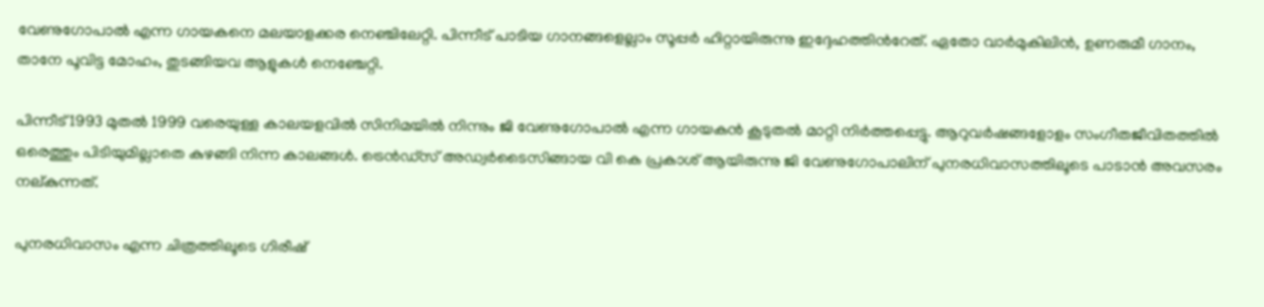വേണുഗോപാല്‍ എന്ന ഗായകനെ മലയാളക്കര നെഞ്ചിലേറ്റി. പിന്നീട് പാടിയ ഗാനങ്ങളെല്ലാം സൂപ്പര്‍ ഹിറ്റായിരുന്നു ഇദ്ദേഹത്തിന്‍റേത്. ഏതോ വാര്‍മുകിലിന്‍, ഉണരുമീ ഗാനം, താനേ പൂവിട്ട മോഹം, തുടങ്ങിയവ ആളുകള്‍ നെഞ്ചേറ്റി.

പിന്നീട് 1993 മുതല്‍ 1999 വരെയുള്ള കാലയളവില്‍ സിനിമയില്‍ നിന്നും ജി വേണുഗോപാല്‍ എന്ന ഗായകന്‍ കൂടുതല്‍ മാറ്റി നിര്‍ത്തപ്പെട്ടു. ആറുവര്‍ഷങ്ങളോളം സംഗീതജീവിതത്തില്‍ ഒരെത്തും പിടിയുമില്ലാതെ കുഴങ്ങി നിന്ന കാലങ്ങൾ. ട്രെന്‍ഡ്സ്‌ അഡ്വര്‍ടൈസിങ്ങായ വി കെ പ്രകാശ് ആയിരുന്നു ജി വേണുഗോപാലിന് പുനരധിവാസത്തിലൂടെ പാടാൻ അവസരം നല്കുന്നത്.

പുനരധിവാസം എന്ന ചിത്രത്തിലൂടെ ഗിരീഷ്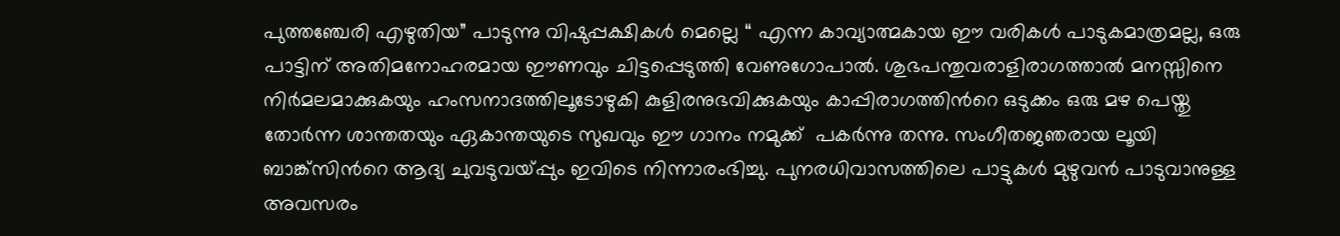പുത്തഞ്ചേരി എഴുതിയ” പാടുന്നു വിഷുപ്പക്ഷികള്‍ മെല്ലെ “ എന്ന കാവ്യാത്മകായ ഈ വരികള്‍ പാടുകമാത്രമല്ല, ഒരു പാട്ടിന് അതിമനോഹരമായ ഈണവും ചിട്ടപ്പെടുത്തി വേണുഗോപാല്‍. ശുഭപന്തുവരാളിരാഗത്താല്‍ മനസ്സിനെ നിര്‍മലമാക്കുകയും ഹംസനാദത്തിലൂടോഴുകി കുളിരനുഭവിക്കുകയും കാപ്പിരാഗത്തിന്‍റെ ഒടുക്കം ഒരു മഴ പെയ്തു തോര്‍ന്ന ശാന്തതയും ഏകാന്തയുടെ സുഖവും ഈ ഗാനം നമുക്ക്  പകര്‍ന്നു തന്നു. സംഗീതജഞരായ ലൂയി ബാങ്ക്സിന്‍റെ ആദ്യ ചുവടുവയ്പ്പും ഇവിടെ നിന്നാരംഭിച്ചു. പുനരധിവാസത്തിലെ പാട്ടുകള്‍ മുഴുവന്‍ പാടുവാനുള്ള അവസരം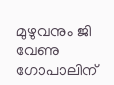മുഴുവനും ജി വേണു ഗോപാലിന്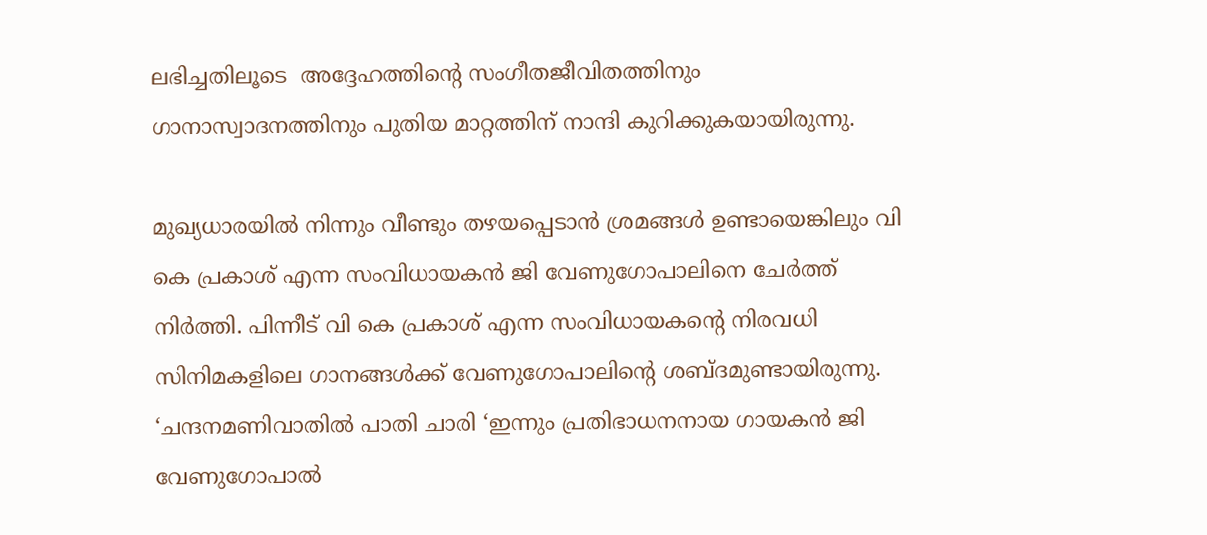ലഭിച്ചതിലൂടെ  അദ്ദേഹത്തിന്റെ സംഗീതജീവിതത്തിനും ഗാനാസ്വാദനത്തിനും പുതിയ മാറ്റത്തിന് നാന്ദി കുറിക്കുകയായിരുന്നു.

മുഖ്യധാരയില്‍ നിന്നും വീണ്ടും തഴയപ്പെടാന്‍ ശ്രമങ്ങള്‍ ഉണ്ടായെങ്കിലും വി കെ പ്രകാശ് എന്ന സംവിധായകന്‍ ജി വേണുഗോപാലിനെ ചേര്‍ത്ത് നിര്‍ത്തി. പിന്നീട് വി കെ പ്രകാശ് എന്ന സംവിധായകന്‍റെ നിരവധി സിനിമകളിലെ ഗാനങ്ങള്‍ക്ക് വേണുഗോപാലിന്‍റെ ശബ്ദമുണ്ടായിരുന്നു. ‘ചന്ദനമണിവാതില്‍ പാതി ചാരി ‘ഇന്നും പ്രതിഭാധനനായ ഗായകന്‍ ജി വേണുഗോപാല്‍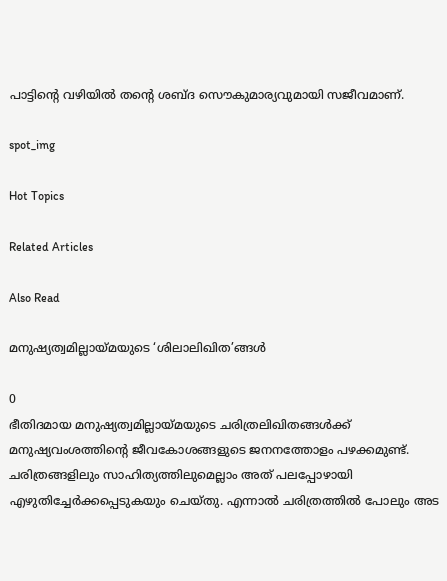പാട്ടിന്‍റെ വഴിയില്‍ തന്‍റെ ശബ്ദ സൌകുമാര്യവുമായി സജീവമാണ്.

spot_img

Hot Topics

Related Articles

Also Read

മനുഷ്യത്വമില്ലായ്മയുടെ ‘ശിലാലിഖിത’ങ്ങൾ

0
ഭീതിദമായ മനുഷ്യത്വമില്ലായ്മയുടെ ചരിത്രലിഖിതങ്ങൾക്ക് മനുഷ്യവംശത്തിന്റെ ജീവകോശങ്ങളുടെ ജനനത്തോളം പഴക്കമുണ്ട്. ചരിത്രങ്ങളിലും സാഹിത്യത്തിലുമെല്ലാം അത് പലപ്പോഴായി എഴുതിച്ചേർക്കപ്പെടുകയും ചെയ്തു. എന്നാൽ ചരിത്രത്തിൽ പോലും അട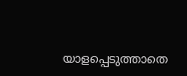യാളപ്പെടുത്താതെ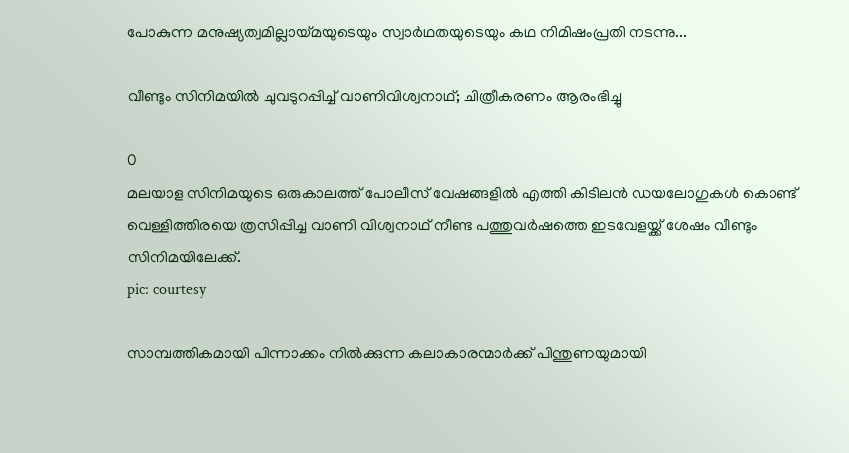പോകുന്ന മനുഷ്യത്വമില്ലായ്മയുടെയും സ്വാർഥതയുടെയും കഥ നിമിഷംപ്രതി നടന്നു...

വീണ്ടും സിനിമയില്‍ ചുവടുറപ്പിച്ച് വാണിവിശ്വനാഥ്; ചിത്രീകരണം ആരംഭിച്ചു

0
മലയാള സിനിമയുടെ ഒരുകാലത്ത് പോലീസ് വേഷങ്ങളില്‍ എത്തി കിടിലന്‍ ഡയലോഗുകള്‍ കൊണ്ട് വെള്ളിത്തിരയെ ത്രസിപ്പിച്ച വാണി വിശ്വനാഥ് നീണ്ട പത്തുവര്‍ഷത്തെ ഇടവേളയ്ക്ക് ശേഷം വീണ്ടും സിനിമയിലേക്ക്.
pic: courtesy

സാമ്പത്തികമായി പിന്നാക്കം നിൽക്കുന്ന കലാകാരന്മാർക്ക് പിന്തുണയുമായി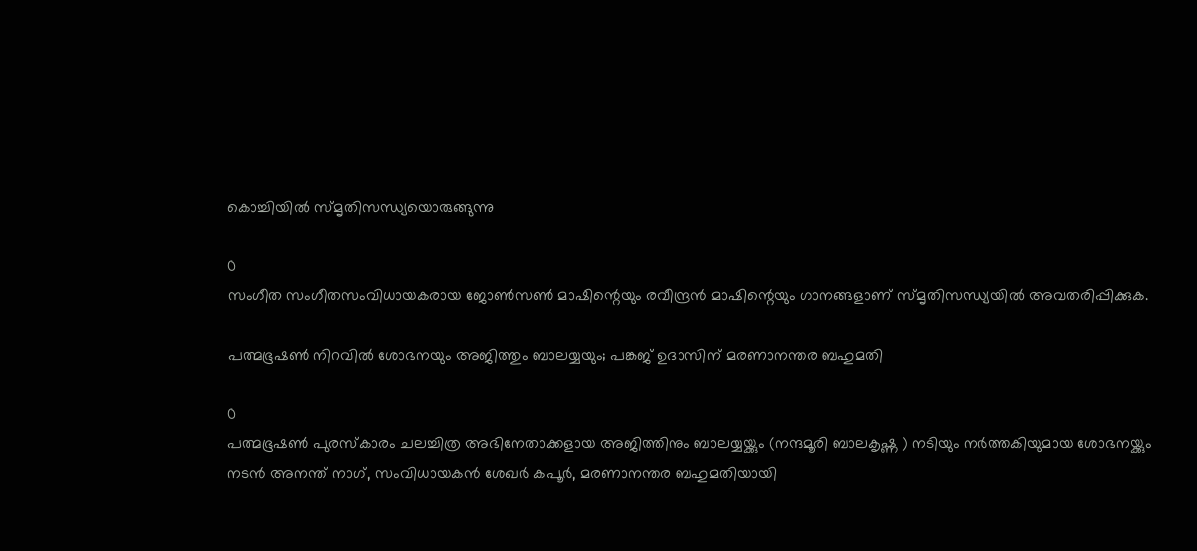കൊച്ചിയിൽ സ്മൃതിസന്ധ്യയൊരുങ്ങുന്നു

0
സംഗീത സംഗീതസംവിധായകരായ ജോൺസൺ മാഷിന്റെയും രവീന്ദ്രൻ മാഷിന്റെയും ഗാനങ്ങളാണ് സ്മൃതിസന്ധ്യയിൽ അവതരിപ്പിക്കുക.

പത്മഭൂഷൺ നിറവിൽ ശോഭനയും അജിത്തും ബാലയ്യയും; പങ്കജ് ഉദാസിന് മരണാനന്തര ബഹുമതി

0
പത്മഭൂഷൺ പുരസ്കാരം ചലച്ചിത്ര അഭിനേതാക്കളായ അജിത്തിനും ബാലയ്യയ്ക്കും (നന്ദമൂരി ബാലകൃഷ്ണ ) നടിയും നർത്തകിയുമായ ശോഭനയ്ക്കും നടൻ അനന്ത് നാഗ്, സംവിധായകൻ ശേഖർ കപൂർ, മരണാനന്തര ബഹുമതിയായി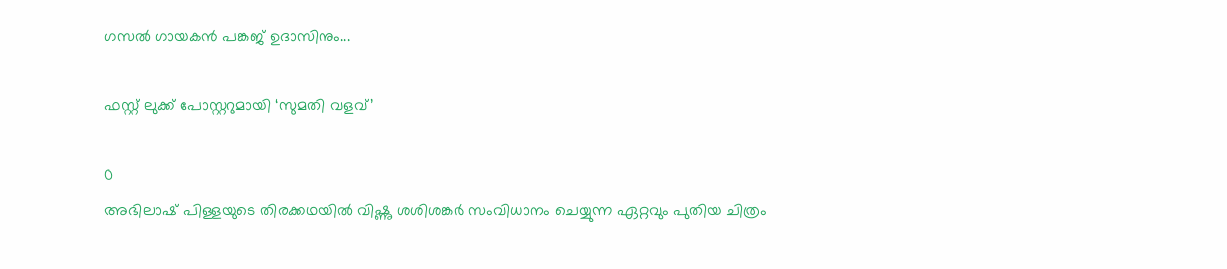ഗസൽ ഗായകൻ പങ്കജ് ഉദാസിനും...

ഫസ്റ്റ് ലുക്ക് പോസ്റ്ററുമായി ‘സുമതി വളവ്’

0
അഭിലാഷ് പിള്ളയുടെ തിരക്കഥയിൽ വിഷ്ണു ശശിശങ്കർ സംവിധാനം ചെയ്യുന്ന ഏറ്റവും പുതിയ ചിത്രം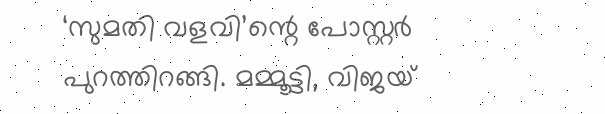‘സുമതി വളവി’ന്റെ പോസ്റ്റർ പുറത്തിറങ്ങി. മമ്മൂട്ടി, വിജയ്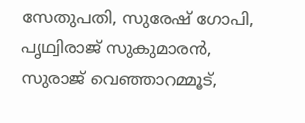സേതുപതി, സുരേഷ് ഗോപി, പൃഥ്വിരാജ് സുകുമാരൻ, സുരാജ് വെഞ്ഞാറമ്മൂട്,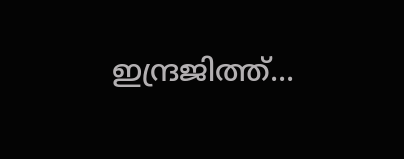ഇന്ദ്രജിത്ത്...